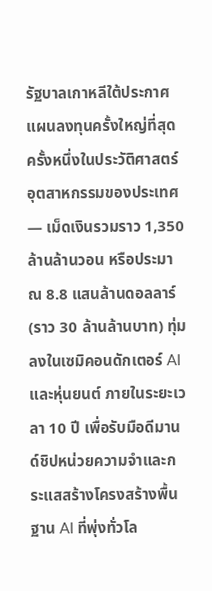รัฐบาลเกาหลีใต้ประกาศแผนลงทุนครั้งใหญ่ที่สุดครั้งหนึ่งในประวัติศาสตร์อุตสาหกรรมของประเทศ — เม็ดเงินรวมราว 1,350 ล้านล้านวอน หรือประมาณ 8.8 แสนล้านดอลลาร์ (ราว 30 ล้านล้านบาท) ทุ่มลงในเซมิคอนดักเตอร์ AI และหุ่นยนต์ ภายในระยะเวลา 10 ปี เพื่อรับมือดีมานด์ชิปหน่วยความจำและกระแสสร้างโครงสร้างพื้นฐาน AI ที่พุ่งทั่วโล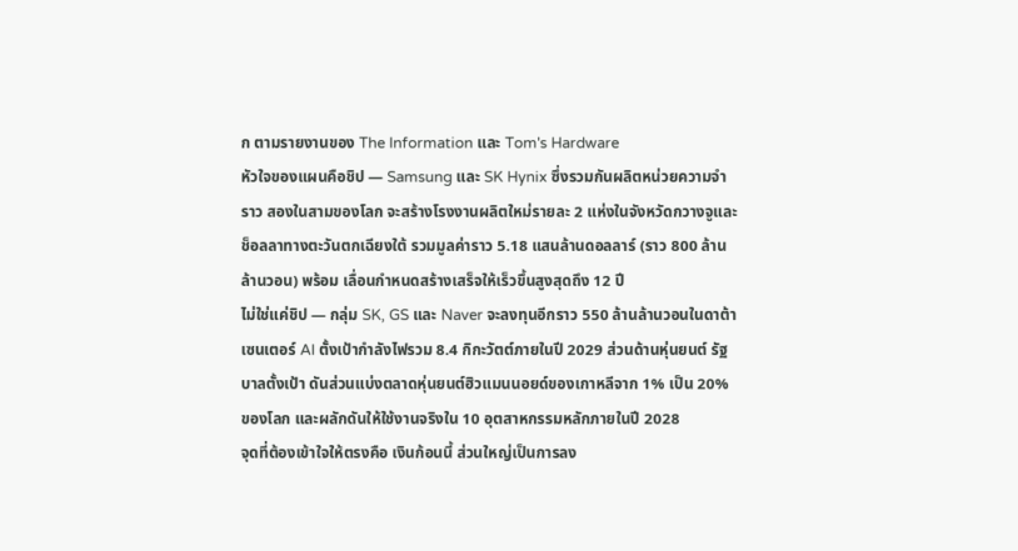ก ตามรายงานของ The Information และ Tom's Hardware
หัวใจของแผนคือชิป — Samsung และ SK Hynix ซึ่งรวมกันผลิตหน่วยความจำราว สองในสามของโลก จะสร้างโรงงานผลิตใหม่รายละ 2 แห่งในจังหวัดกวางจูและช็อลลาทางตะวันตกเฉียงใต้ รวมมูลค่าราว 5.18 แสนล้านดอลลาร์ (ราว 800 ล้านล้านวอน) พร้อม เลื่อนกำหนดสร้างเสร็จให้เร็วขึ้นสูงสุดถึง 12 ปี
ไม่ใช่แค่ชิป — กลุ่ม SK, GS และ Naver จะลงทุนอีกราว 550 ล้านล้านวอนในดาต้าเซนเตอร์ AI ตั้งเป้ากำลังไฟรวม 8.4 กิกะวัตต์ภายในปี 2029 ส่วนด้านหุ่นยนต์ รัฐบาลตั้งเป้า ดันส่วนแบ่งตลาดหุ่นยนต์ฮิวแมนนอยด์ของเกาหลีจาก 1% เป็น 20% ของโลก และผลักดันให้ใช้งานจริงใน 10 อุตสาหกรรมหลักภายในปี 2028
จุดที่ต้องเข้าใจให้ตรงคือ เงินก้อนนี้ ส่วนใหญ่เป็นการลง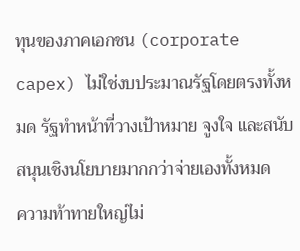ทุนของภาคเอกชน (corporate capex) ไม่ใช่งบประมาณรัฐโดยตรงทั้งหมด รัฐทำหน้าที่วางเป้าหมาย จูงใจ และสนับสนุนเชิงนโยบายมากกว่าจ่ายเองทั้งหมด
ความท้าทายใหญ่ไม่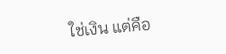ใช่เงิน แต่คือ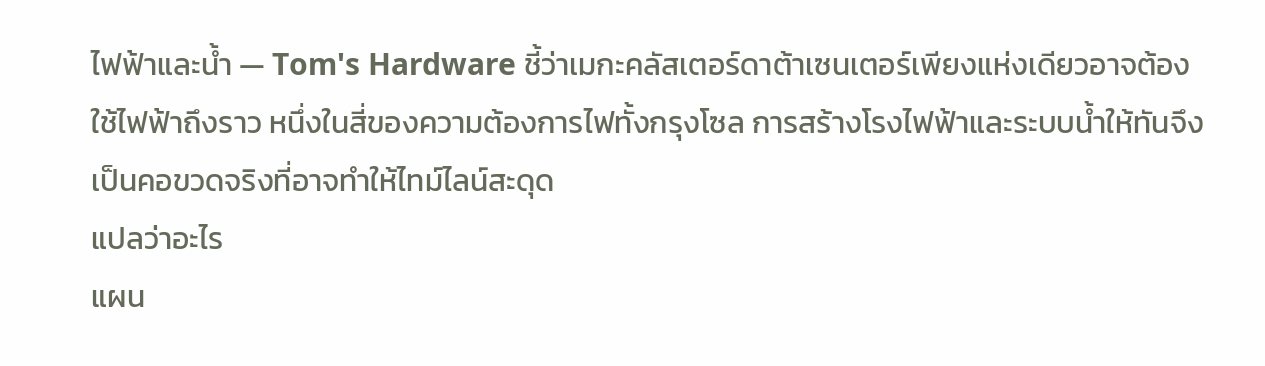ไฟฟ้าและน้ำ — Tom's Hardware ชี้ว่าเมกะคลัสเตอร์ดาต้าเซนเตอร์เพียงแห่งเดียวอาจต้องใช้ไฟฟ้าถึงราว หนึ่งในสี่ของความต้องการไฟทั้งกรุงโซล การสร้างโรงไฟฟ้าและระบบน้ำให้ทันจึงเป็นคอขวดจริงที่อาจทำให้ไทม์ไลน์สะดุด
แปลว่าอะไร
แผน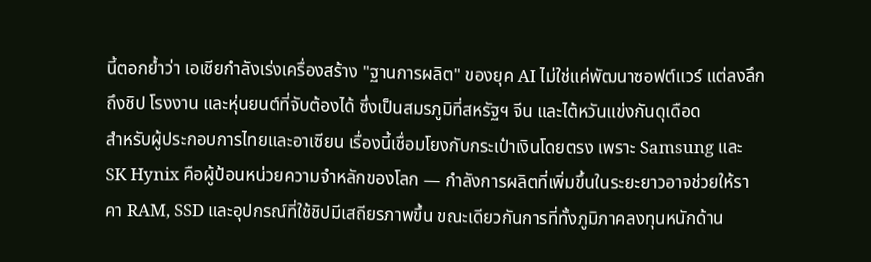นี้ตอกย้ำว่า เอเชียกำลังเร่งเครื่องสร้าง "ฐานการผลิต" ของยุค AI ไม่ใช่แค่พัฒนาซอฟต์แวร์ แต่ลงลึกถึงชิป โรงงาน และหุ่นยนต์ที่จับต้องได้ ซึ่งเป็นสมรภูมิที่สหรัฐฯ จีน และไต้หวันแข่งกันดุเดือด
สำหรับผู้ประกอบการไทยและอาเซียน เรื่องนี้เชื่อมโยงกับกระเป๋าเงินโดยตรง เพราะ Samsung และ SK Hynix คือผู้ป้อนหน่วยความจำหลักของโลก — กำลังการผลิตที่เพิ่มขึ้นในระยะยาวอาจช่วยให้ราคา RAM, SSD และอุปกรณ์ที่ใช้ชิปมีเสถียรภาพขึ้น ขณะเดียวกันการที่ทั้งภูมิภาคลงทุนหนักด้าน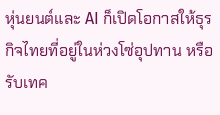หุ่นยนต์และ AI ก็เปิดโอกาสให้ธุรกิจไทยที่อยู่ในห่วงโซ่อุปทาน หรือรับเทค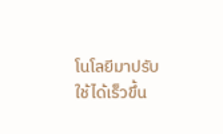โนโลยีมาปรับใช้ได้เร็วขึ้น